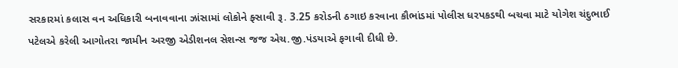સરકારમાં કલાસ વન અધિકારી બનાવવાના ઝાંસામાં લોકોને ફ્સાવી રૂ. 3.25 કરોડની ઠગાઇ કરવાના કૌભાંડમાં પોલીસ ધરપકડથી બચવા માટે યોગેશ ચંદુભાઈ પટેલએ કરેલી આગોતરા જામીન અરજી એડીશનલ સેશન્સ જજ એચ.જી.પંડયાએ ફગાવી દીધી છે.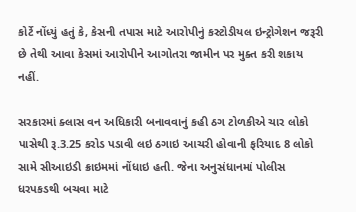કોર્ટે નોંધ્યું હતું કે, કેસની તપાસ માટે આરોપીનું કસ્ટોડીયલ ઇન્ટ્રોગેશન જરૂરી છે તેથી આવા કેસમાં આરોપીને આગોતરા જામીન પર મુક્ત કરી શકાય નહીં.

સરકારમાં ક્લાસ વન અધિકારી બનાવવાનું કહી ઠગ ટોળકીએ ચાર લોકો પાસેથી રૂ.3.25 કરોડ પડાવી લઇ ઠગાઇ આચરી હોવાની ફરિયાદ 8 લોકો સામે સીઆઇડી ક્રાઇમમાં નોંધાઇ હતી. જેના અનુસંધાનમાં પોલીસ ધરપકડથી બચવા માટે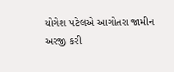યોગેશ પટેલએ આગોતરા જામીન અરજી કરી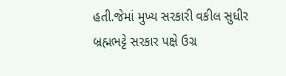હતી.જેમાં મુખ્ય સરકારી વકીલ સુધીર બ્રહ્મભટ્ટે સરકાર પક્ષે ઉગ્ર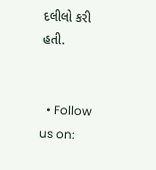દલીલો કરી હતી.


  • Follow us on: